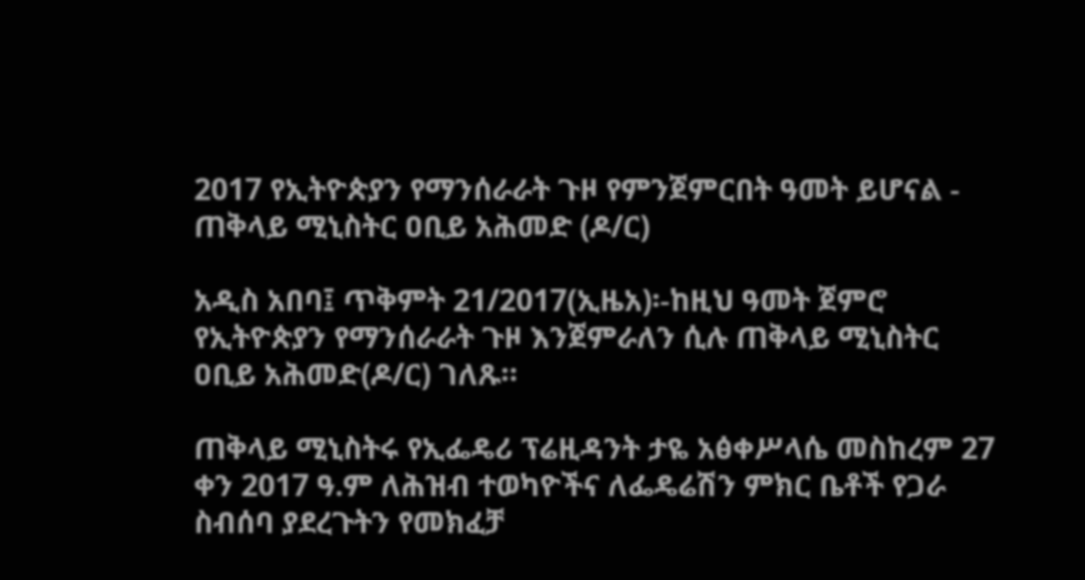2017 የኢትዮጵያን የማንሰራራት ጉዞ የምንጀምርበት ዓመት ይሆናል - ጠቅላይ ሚኒስትር ዐቢይ አሕመድ (ዶ/ር)

አዲስ አበባ፤ ጥቅምት 21/2017(ኢዜአ)፡-ከዚህ ዓመት ጀምሮ የኢትዮጵያን የማንሰራራት ጉዞ እንጀምራለን ሲሉ ጠቅላይ ሚኒስትር ዐቢይ አሕመድ(ዶ/ር) ገለጹ።

ጠቅላይ ሚኒስትሩ የኢፌዴሪ ፕሬዚዳንት ታዬ አፅቀሥላሴ መስከረም 27 ቀን 2017 ዓ.ም ለሕዝብ ተወካዮችና ለፌዴሬሽን ምክር ቤቶች የጋራ ስብሰባ ያደረጉትን የመክፈቻ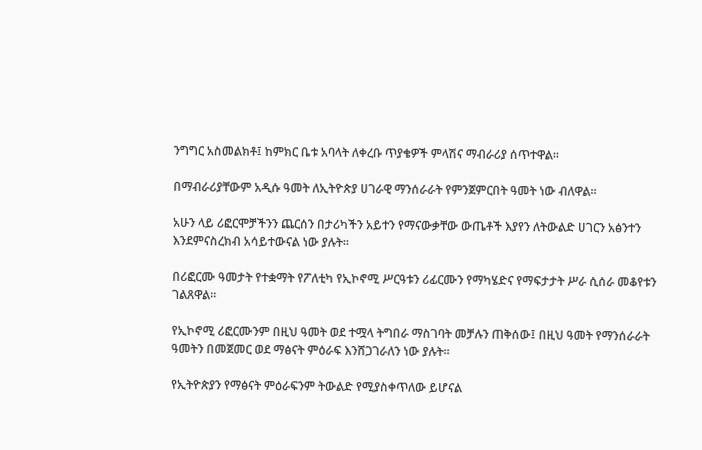ንግግር አስመልክቶ፤ ከምክር ቤቱ አባላት ለቀረቡ ጥያቄዎች ምላሽና ማብራሪያ ሰጥተዋል።

በማብራሪያቸውም አዲሱ ዓመት ለኢትዮጵያ ሀገራዊ ማንሰራራት የምንጀምርበት ዓመት ነው ብለዋል።

አሁን ላይ ሪፎርሞቻችንን ጨርሰን በታሪካችን አይተን የማናውቃቸው ውጤቶች እያየን ለትውልድ ሀገርን አፅንተን እንደምናስረክብ አሳይተውናል ነው ያሉት።

በሪፎርሙ ዓመታት የተቋማት የፖለቲካ የኢኮኖሚ ሥርዓቱን ሪፊርሙን የማካሄድና የማፍታታት ሥራ ሲሰራ መቆየቱን ገልጸዋል።

የኢኮኖሚ ሪፎርሙንም በዚህ ዓመት ወደ ተሟላ ትግበራ ማስገባት መቻሉን ጠቅሰው፤ በዚህ ዓመት የማንሰራራት ዓመትን በመጀመር ወደ ማፅናት ምዕራፍ እንሸጋገራለን ነው ያሉት።

የኢትዮጵያን የማፅናት ምዕራፍንም ትውልድ የሚያስቀጥለው ይሆናል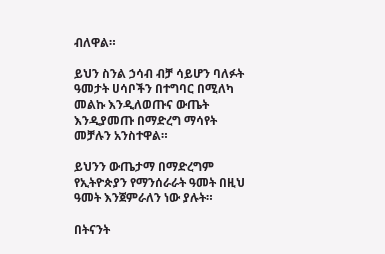ብለዋል።

ይህን ስንል ኃሳብ ብቻ ሳይሆን ባለፉት ዓመታት ሀሳቦችን በተግባር በሚለካ መልኩ እንዲለወጡና ውጤት እንዲያመጡ በማድረግ ማሳየት መቻሉን አንስተዋል።

ይህንን ውጤታማ በማድረግም የኢትዮጵያን የማንሰራራት ዓመት በዚህ ዓመት እንጀምራለን ነው ያሉት።

በትናንት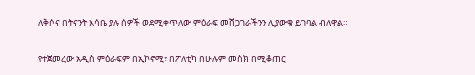ለቅሶና በትናንት እሳቤ ያሉ ሰዎች ወደሚቀጥለው ምዕራፍ መሸጋገራችንን ሊያውቁ ይገባል ብለዋል።

የተጀመረው አዲስ ምዕራፍም በኢኮኖሚ፣ በፖለቲካ በሁሉም መስክ በሚቆጠር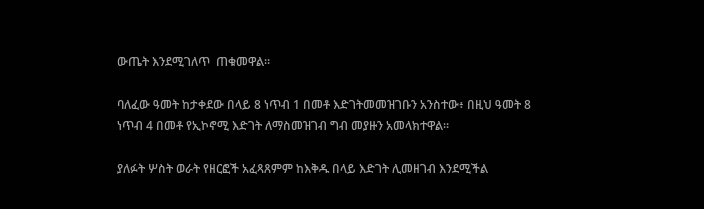ውጤት እንደሚገለጥ  ጠቁመዋል።

ባለፈው ዓመት ከታቀደው በላይ 8 ነጥብ 1 በመቶ እድገትመመዝገቡን አንስተው፥ በዚህ ዓመት 8 ነጥብ 4 በመቶ የኢኮኖሚ እድገት ለማስመዝገብ ግብ መያዙን አመላክተዋል።

ያለፉት ሦስት ወራት የዘርፎች አፈጻጸምም ከእቅዱ በላይ እድገት ሊመዘገብ እንደሚችል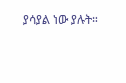ያሳያል ነው ያሉት።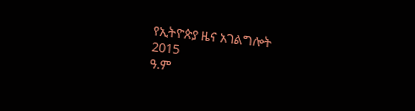የኢትዮጵያ ዜና አገልግሎት
2015
ዓ.ም